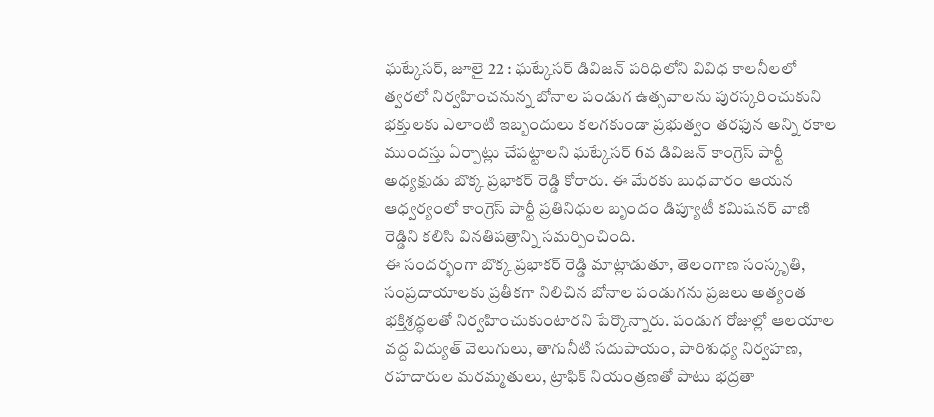ఘట్కేసర్, జూలై 22 : ఘట్కేసర్ డివిజన్ పరిధిలోని వివిధ కాలనీలలో త్వరలో నిర్వహించనున్న బోనాల పండుగ ఉత్సవాలను పురస్కరించుకుని భక్తులకు ఎలాంటి ఇబ్బందులు కలగకుండా ప్రభుత్వం తరఫున అన్ని రకాల ముందస్తు ఏర్పాట్లు చేపట్టాలని ఘట్కేసర్ 6వ డివిజన్ కాంగ్రెస్ పార్టీ అధ్యక్షుడు బొక్క ప్రభాకర్ రెడ్డి కోరారు. ఈ మేరకు బుధవారం ఆయన ఆధ్వర్యంలో కాంగ్రెస్ పార్టీ ప్రతినిధుల బృందం డిప్యూటీ కమిషనర్ వాణి రెడ్డిని కలిసి వినతిపత్రాన్ని సమర్పించింది.
ఈ సందర్భంగా బొక్క ప్రభాకర్ రెడ్డి మాట్లాడుతూ, తెలంగాణ సంస్కృతి, సంప్రదాయాలకు ప్రతీకగా నిలిచిన బోనాల పండుగను ప్రజలు అత్యంత భక్తిశ్రద్ధలతో నిర్వహించుకుంటారని పేర్కొన్నారు. పండుగ రోజుల్లో ఆలయాల వద్ద విద్యుత్ వెలుగులు, తాగునీటి సదుపాయం, పారిశుధ్య నిర్వహణ, రహదారుల మరమ్మతులు, ట్రాఫిక్ నియంత్రణతో పాటు భద్రతా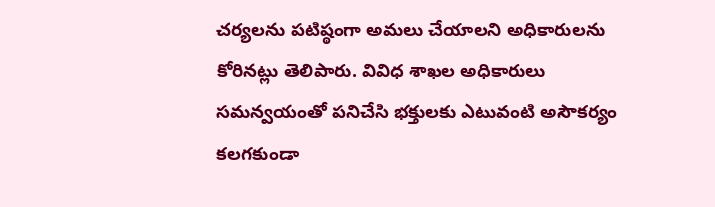చర్యలను పటిష్ఠంగా అమలు చేయాలని అధికారులను కోరినట్లు తెలిపారు. వివిధ శాఖల అధికారులు సమన్వయంతో పనిచేసి భక్తులకు ఎటువంటి అసౌకర్యం కలగకుండా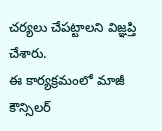చర్యలు చేపట్టాలని విజ్ఞప్తి చేశారు.
ఈ కార్యక్రమంలో మాజీ కౌన్సిలర్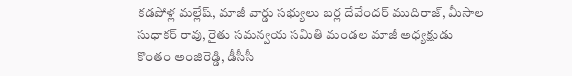కడపోళ్ల మల్లేష్, మాజీ వార్డు సభ్యులు బర్ల దేవేందర్ ముదిరాజ్, మీసాల సుధాకర్ రావు, రైతు సమన్వయ సమితి మండల మాజీ అధ్యక్షుడు కొంతం అంజిరెడ్డి, డీసీసీ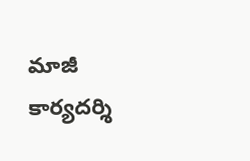మాజీ కార్యదర్శి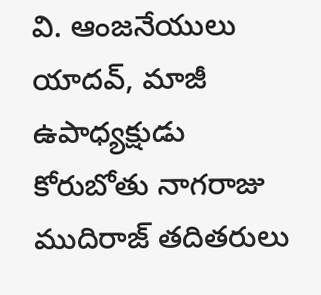వి. ఆంజనేయులు యాదవ్, మాజీ ఉపాధ్యక్షుడు కోరుబోతు నాగరాజు ముదిరాజ్ తదితరులు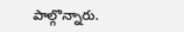పాల్గొన్నారు.